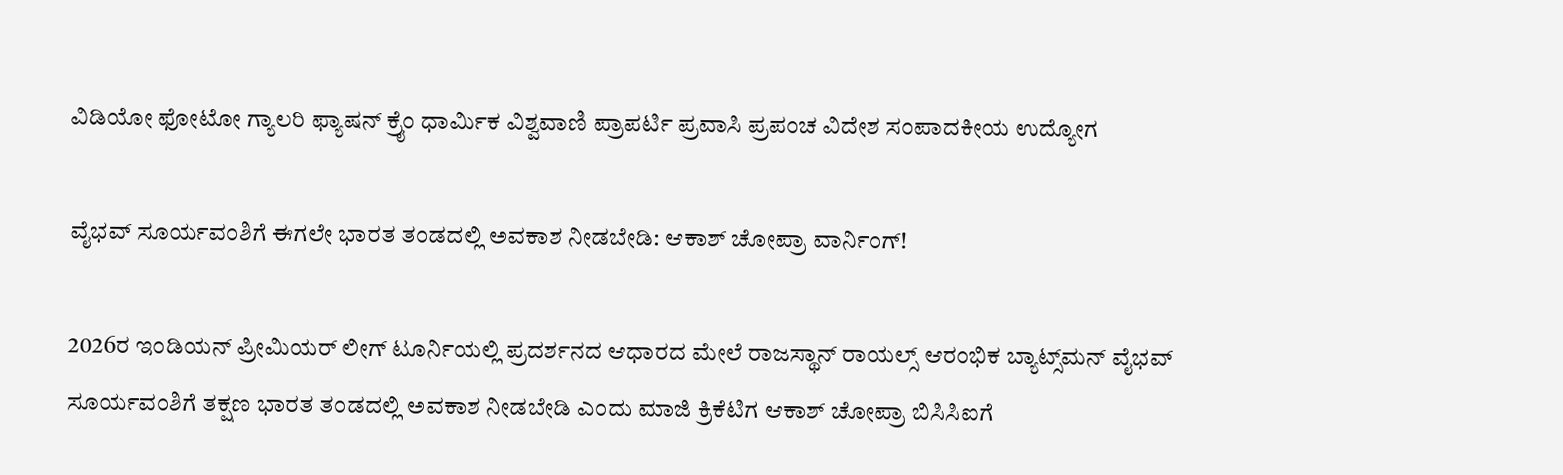ವಿಡಿಯೋ ಫೋಟೋ ಗ್ಯಾಲರಿ ಫ್ಯಾಷನ್ ಕ್ರೈಂ ಧಾರ್ಮಿಕ ವಿಶ್ವವಾಣಿ ಪ್ರಾಪರ್ಟಿ ಪ್ರವಾಸಿ ಪ್ರಪಂಚ ವಿದೇಶ ಸಂಪಾದಕೀಯ ಉದ್ಯೋಗ

ವೈಭವ್‌ ಸೂರ್ಯವಂಶಿಗೆ ಈಗಲೇ ಭಾರತ ತಂಡದಲ್ಲಿ ಅವಕಾಶ ನೀಡಬೇಡಿ: ಆಕಾಶ್‌ ಚೋಪ್ರಾ ವಾರ್ನಿಂಗ್‌!

2026ರ ಇಂಡಿಯನ್‌ ಪ್ರೀಮಿಯರ್‌ ಲೀಗ್‌ ಟೂರ್ನಿಯಲ್ಲಿ ಪ್ರದರ್ಶನದ ಆಧಾರದ ಮೇಲೆ ರಾಜಸ್ಥಾನ್‌ ರಾಯಲ್ಸ್‌ ಆರಂಭಿಕ ಬ್ಯಾಟ್ಸ್‌ಮನ್‌ ವೈಭವ್‌ ಸೂರ್ಯವಂಶಿಗೆ ತಕ್ಷಣ ಭಾರತ ತಂಡದಲ್ಲಿ ಅವಕಾಶ ನೀಡಬೇಡಿ ಎಂದು ಮಾಜಿ ಕ್ರಿಕೆಟಿಗ ಆಕಾಶ್‌ ಚೋಪ್ರಾ ಬಿಸಿಸಿಐಗೆ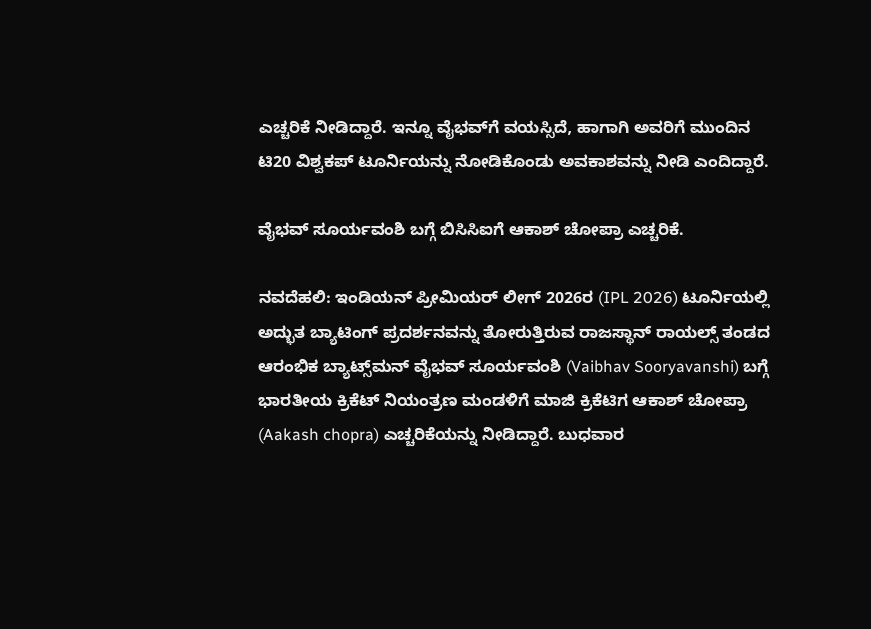ಎಚ್ಚರಿಕೆ ನೀಡಿದ್ದಾರೆ. ಇನ್ನೂ ವೈಭವ್‌ಗೆ ವಯಸ್ಸಿದೆ, ಹಾಗಾಗಿ ಅವರಿಗೆ ಮುಂದಿನ ಟಿ20 ವಿಶ್ವಕಪ್‌ ಟೂರ್ನಿಯನ್ನು ನೋಡಿಕೊಂಡು ಅವಕಾಶವನ್ನು ನೀಡಿ ಎಂದಿದ್ದಾರೆ.

ವೈಭವ್‌ ಸೂರ್ಯವಂಶಿ ಬಗ್ಗೆ ಬಿಸಿಸಿಐಗೆ ಆಕಾಶ್‌ ಚೋಪ್ರಾ ಎಚ್ಚರಿಕೆ.

ನವದೆಹಲಿ: ಇಂಡಿಯನ್‌ ಪ್ರೀಮಿಯರ್‌ ಲೀಗ್‌ 2026ರ (IPL 2026) ಟೂರ್ನಿಯಲ್ಲಿ ಅದ್ಭುತ ಬ್ಯಾಟಿಂಗ್‌ ಪ್ರದರ್ಶನವನ್ನು ತೋರುತ್ತಿರುವ ರಾಜಸ್ಥಾನ್‌ ರಾಯಲ್ಸ್‌ ತಂಡದ ಆರಂಭಿಕ ಬ್ಯಾಟ್ಸ್‌ಮನ್‌ ವೈಭವ್‌ ಸೂರ್ಯವಂಶಿ (Vaibhav Sooryavanshi) ಬಗ್ಗೆ ಭಾರತೀಯ ಕ್ರಿಕೆಟ್‌ ನಿಯಂತ್ರಣ ಮಂಡಳಿಗೆ ಮಾಜಿ ಕ್ರಿಕೆಟಿಗ ಆಕಾಶ್‌ ಚೋಪ್ರಾ (Aakash chopra) ಎಚ್ಚರಿಕೆಯನ್ನು ನೀಡಿದ್ದಾರೆ. ಬುಧವಾರ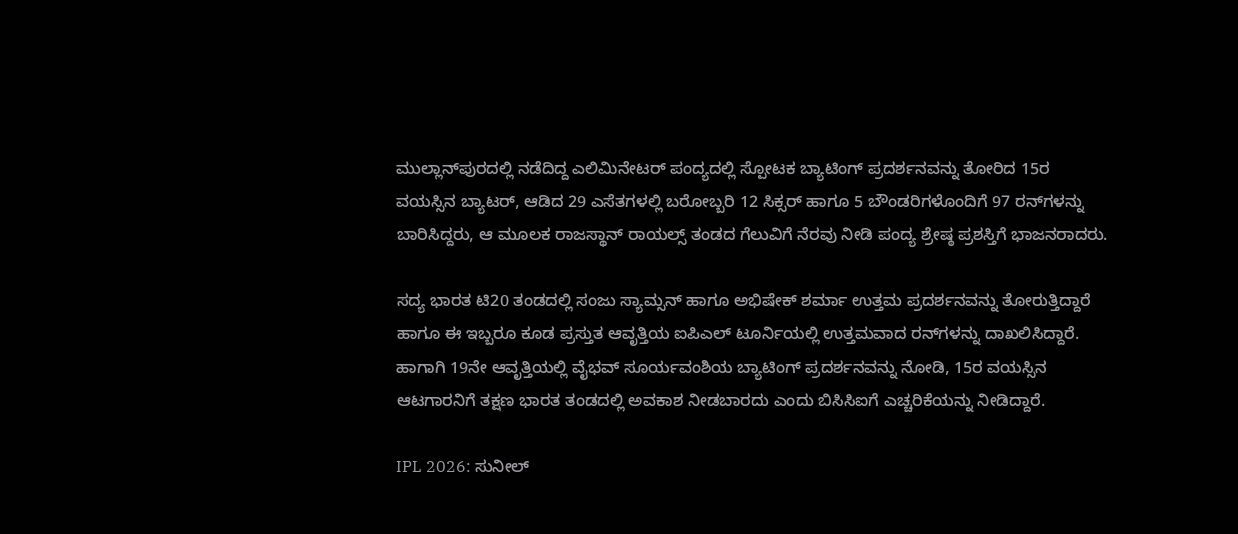ಮುಲ್ಲಾನ್‌ಪುರದಲ್ಲಿ ನಡೆದಿದ್ದ ಎಲಿಮಿನೇಟರ್‌ ಪಂದ್ಯದಲ್ಲಿ ಸ್ಪೋಟಕ ಬ್ಯಾಟಿಂಗ್‌ ಪ್ರದರ್ಶನವನ್ನು ತೋರಿದ 15ರ ವಯಸ್ಸಿನ ಬ್ಯಾಟರ್‌, ಆಡಿದ 29 ಎಸೆತಗಳಲ್ಲಿ ಬರೋಬ್ಬರಿ 12 ಸಿಕ್ಸರ್‌ ಹಾಗೂ 5 ಬೌಂಡರಿಗಳೊಂದಿಗೆ 97 ರನ್‌ಗಳನ್ನು ಬಾರಿಸಿದ್ದರು, ಆ ಮೂಲಕ ರಾಜಸ್ಥಾನ್‌ ರಾಯಲ್ಸ್‌ ತಂಡದ ಗೆಲುವಿಗೆ ನೆರವು ನೀಡಿ ಪಂದ್ಯ ಶ್ರೇಷ್ಠ ಪ್ರಶಸ್ತಿಗೆ ಭಾಜನರಾದರು.

ಸದ್ಯ ಭಾರತ ಟಿ20 ತಂಡದಲ್ಲಿ ಸಂಜು ಸ್ಯಾಮ್ಸನ್‌ ಹಾಗೂ ಅಭಿಷೇಕ್‌ ಶರ್ಮಾ ಉತ್ತಮ ಪ್ರದರ್ಶನವನ್ನು ತೋರುತ್ತಿದ್ದಾರೆ ಹಾಗೂ ಈ ಇಬ್ಬರೂ ಕೂಡ ಪ್ರಸ್ತುತ ಆವೃತ್ತಿಯ ಐಪಿಎಲ್‌ ಟೂರ್ನಿಯಲ್ಲಿ ಉತ್ತಮವಾದ ರನ್‌ಗಳನ್ನು ದಾಖಲಿಸಿದ್ದಾರೆ. ಹಾಗಾಗಿ 19ನೇ ಆವೃತ್ತಿಯಲ್ಲಿ ವೈಭವ್‌ ಸೂರ್ಯವಂಶಿಯ ಬ್ಯಾಟಿಂಗ್‌ ಪ್ರದರ್ಶನವನ್ನು ನೋಡಿ, 15ರ ವಯಸ್ಸಿನ ಆಟಗಾರನಿಗೆ ತಕ್ಷಣ ಭಾರತ ತಂಡದಲ್ಲಿ ಅವಕಾಶ ನೀಡಬಾರದು ಎಂದು ಬಿಸಿಸಿಐಗೆ ಎಚ್ಚರಿಕೆಯನ್ನು ನೀಡಿದ್ದಾರೆ.

IPL 2026: ಸುನೀಲ್‌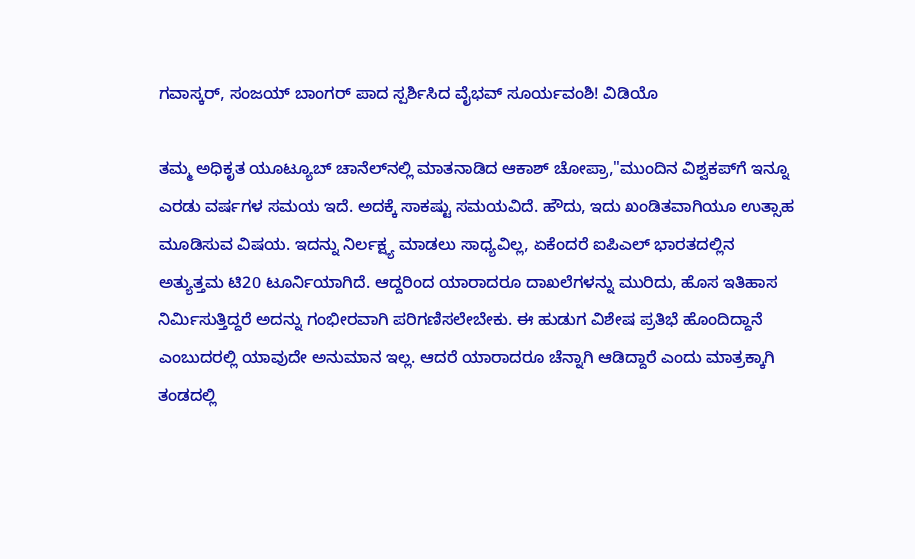ಗವಾಸ್ಕರ್‌, ಸಂಜಯ್‌ ಬಾಂಗರ್‌ ಪಾದ ಸ್ಪರ್ಶಿಸಿದ ವೈಭವ್‌ ಸೂರ್ಯವಂಶಿ! ವಿಡಿಯೊ

ತಮ್ಮ ಅಧಿಕೃತ ಯೂಟ್ಯೂಬ್‌ ಚಾನೆಲ್‌ನಲ್ಲಿ ಮಾತನಾಡಿದ ಆಕಾಶ್‌ ಚೋಪ್ರಾ,"ಮುಂದಿನ ವಿಶ್ವಕಪ್‌ಗೆ ಇನ್ನೂ ಎರಡು ವರ್ಷಗಳ ಸಮಯ ಇದೆ. ಅದಕ್ಕೆ ಸಾಕಷ್ಟು ಸಮಯವಿದೆ. ಹೌದು, ಇದು ಖಂಡಿತವಾಗಿಯೂ ಉತ್ಸಾಹ ಮೂಡಿಸುವ ವಿಷಯ. ಇದನ್ನು ನಿರ್ಲಕ್ಷ್ಯ ಮಾಡಲು ಸಾಧ್ಯವಿಲ್ಲ, ಏಕೆಂದರೆ ಐಪಿಎಲ್‌ ಭಾರತದಲ್ಲಿನ ಅತ್ಯುತ್ತಮ ಟಿ20 ಟೂರ್ನಿಯಾಗಿದೆ. ಆದ್ದರಿಂದ ಯಾರಾದರೂ ದಾಖಲೆಗಳನ್ನು ಮುರಿದು, ಹೊಸ ಇತಿಹಾಸ ನಿರ್ಮಿಸುತ್ತಿದ್ದರೆ ಅದನ್ನು ಗಂಭೀರವಾಗಿ ಪರಿಗಣಿಸಲೇಬೇಕು. ಈ ಹುಡುಗ ವಿಶೇಷ ಪ್ರತಿಭೆ ಹೊಂದಿದ್ದಾನೆ ಎಂಬುದರಲ್ಲಿ ಯಾವುದೇ ಅನುಮಾನ ಇಲ್ಲ. ಆದರೆ ಯಾರಾದರೂ ಚೆನ್ನಾಗಿ ಆಡಿದ್ದಾರೆ ಎಂದು ಮಾತ್ರಕ್ಕಾಗಿ ತಂಡದಲ್ಲಿ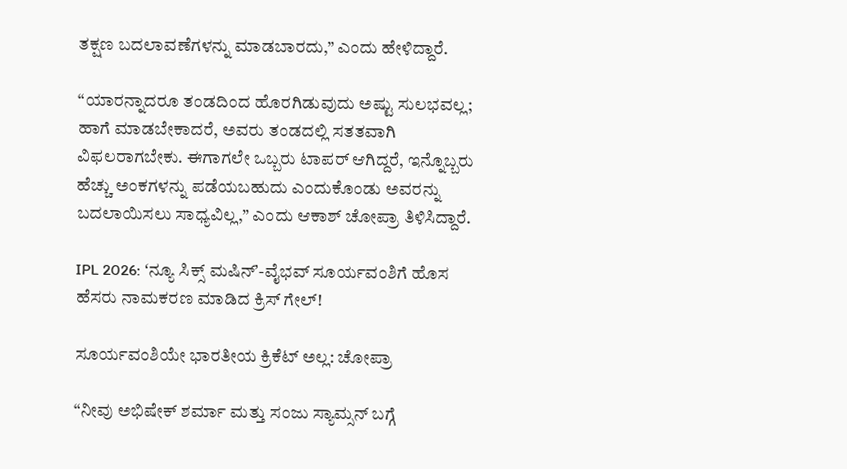ತಕ್ಷಣ ಬದಲಾವಣೆಗಳನ್ನು ಮಾಡಬಾರದು,” ಎಂದು ಹೇಳಿದ್ದಾರೆ.

“ಯಾರನ್ನಾದರೂ ತಂಡದಿಂದ ಹೊರಗಿಡುವುದು ಅಷ್ಟು ಸುಲಭವಲ್ಲ; ಹಾಗೆ ಮಾಡಬೇಕಾದರೆ, ಅವರು ತಂಡದಲ್ಲಿ ಸತತವಾಗಿ ವಿಫಲರಾಗಬೇಕು. ಈಗಾಗಲೇ ಒಬ್ಬರು ಟಾಪರ್ ಆಗಿದ್ದರೆ, ಇನ್ನೊಬ್ಬರು ಹೆಚ್ಚು ಅಂಕಗಳನ್ನು ಪಡೆಯಬಹುದು ಎಂದುಕೊಂಡು ಅವರನ್ನು ಬದಲಾಯಿಸಲು ಸಾಧ್ಯವಿಲ್ಲ,” ಎಂದು ಆಕಾಶ್‌ ಚೋಪ್ರಾ ತಿಳಿಸಿದ್ದಾರೆ.

IPL 2026: ʻನ್ಯೂ ಸಿಕ್ಸ್‌ ಮಷಿನ್‌ʼ-ವೈಭವ್‌ ಸೂರ್ಯವಂಶಿಗೆ ಹೊಸ ಹೆಸರು ನಾಮಕರಣ ಮಾಡಿದ ಕ್ರಿಸ್‌ ಗೇಲ್‌!

ಸೂರ್ಯವಂಶಿಯೇ ಭಾರತೀಯ ಕ್ರಿಕೆಟ್‌ ಅಲ್ಲ: ಚೋಪ್ರಾ

“ನೀವು ಅಭಿಷೇಕ್‌ ಶರ್ಮಾ ಮತ್ತು ಸಂಜು ಸ್ಯಾಮ್ಸನ್‌ ಬಗ್ಗೆ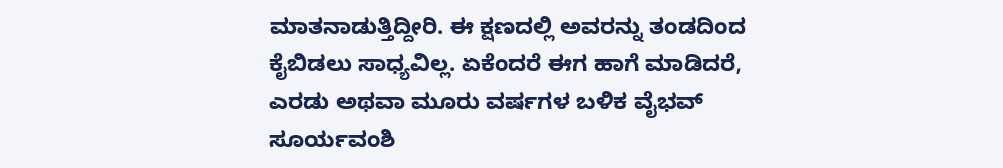ಮಾತನಾಡುತ್ತಿದ್ದೀರಿ. ಈ ಕ್ಷಣದಲ್ಲಿ ಅವರನ್ನು ತಂಡದಿಂದ ಕೈಬಿಡಲು ಸಾಧ್ಯವಿಲ್ಲ. ಏಕೆಂದರೆ ಈಗ ಹಾಗೆ ಮಾಡಿದರೆ, ಎರಡು ಅಥವಾ ಮೂರು ವರ್ಷಗಳ ಬಳಿಕ ವೈಭವ್‌ ಸೂರ್ಯವಂಶಿ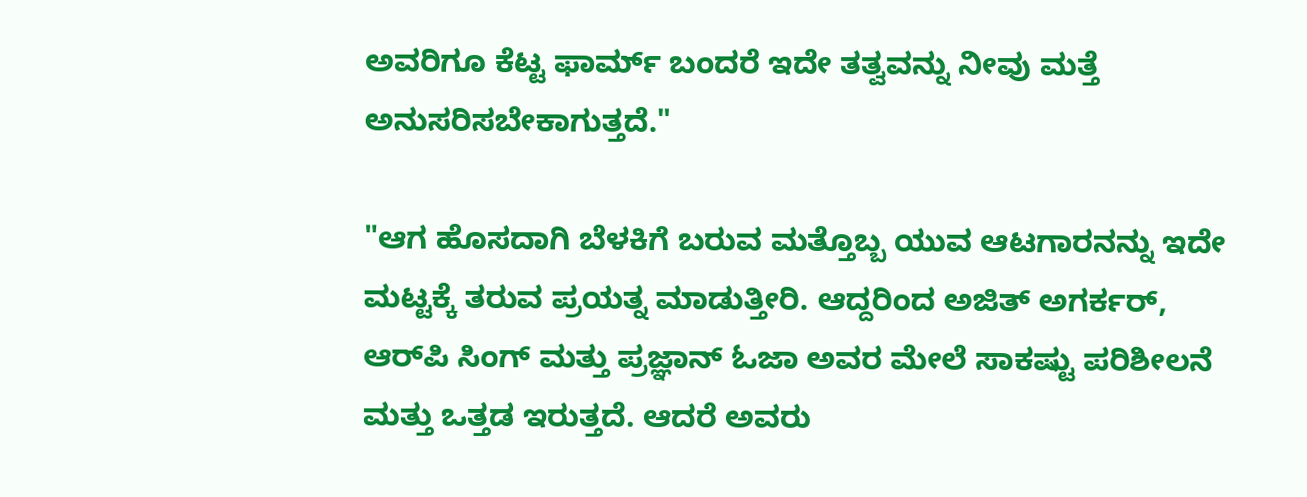ಅವರಿಗೂ ಕೆಟ್ಟ ಫಾರ್ಮ್ ಬಂದರೆ ಇದೇ ತತ್ವವನ್ನು ನೀವು ಮತ್ತೆ ಅನುಸರಿಸಬೇಕಾಗುತ್ತದೆ."

"ಆಗ ಹೊಸದಾಗಿ ಬೆಳಕಿಗೆ ಬರುವ ಮತ್ತೊಬ್ಬ ಯುವ ಆಟಗಾರನನ್ನು ಇದೇ ಮಟ್ಟಕ್ಕೆ ತರುವ ಪ್ರಯತ್ನ ಮಾಡುತ್ತೀರಿ. ಆದ್ದರಿಂದ ಅಜಿತ್‌ ಅಗರ್ಕರ್‌, ಆರ್‌ಪಿ ಸಿಂಗ್‌ ಮತ್ತು ಪ್ರಜ್ಞಾನ್‌ ಓಜಾ ಅವರ ಮೇಲೆ ಸಾಕಷ್ಟು ಪರಿಶೀಲನೆ ಮತ್ತು ಒತ್ತಡ ಇರುತ್ತದೆ. ಆದರೆ ಅವರು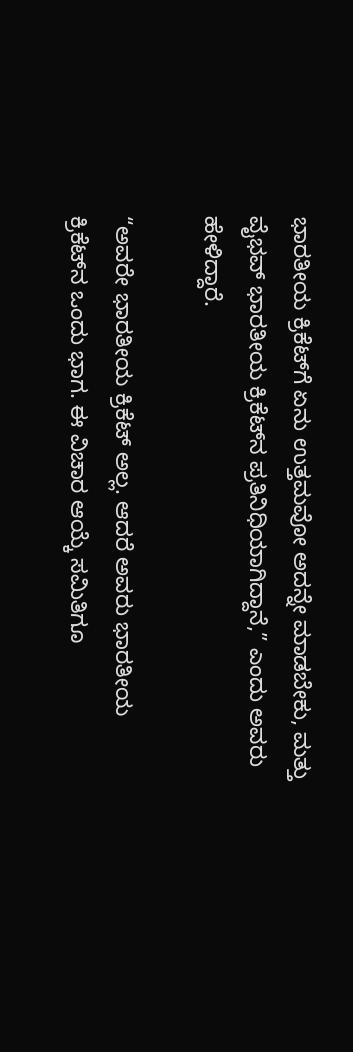ಭಾರತೀಯ ಕ್ರಿಕೆಟ್‌ಗೆ ಏನು ಉತ್ತಮವೋ ಅದನ್ನೇ ಮಾಡಬೇಕು, ಮತ್ತು ವೈಭವ್ ಭಾರತೀಯ ಕ್ರಿಕೆಟ್‌ನ ಪ್ರತಿನಿಧಿಯಾಗಿದ್ದಾನೆ,” ಎಂದು ಅವರು ಹೇಳಿದ್ದಾರೆ.

“ಅವರೇ ಭಾರತೀಯ ಕ್ರಿಕೆಟ್ ಅಲ್ಲ. ಆದರೆ ಅವರು ಭಾರತೀಯ ಕ್ರಿಕೆಟ್‌ನ ಒಂದು ಭಾಗ. ಈ ವಿಚಾರ ಆಯ್ಕೆ ಸಮಿತಿಗೂ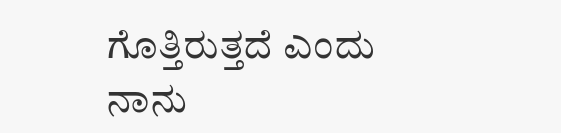ಗೊತ್ತಿರುತ್ತದೆ ಎಂದು ನಾನು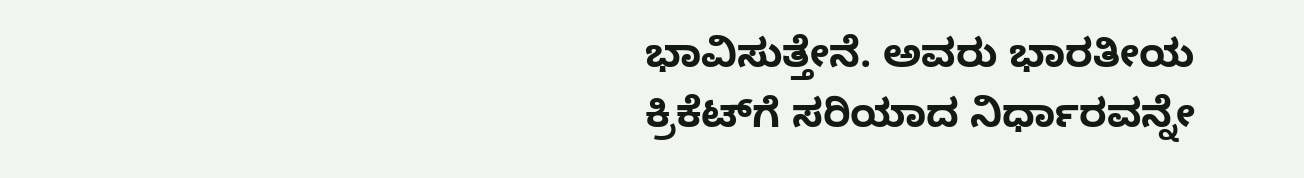ಭಾವಿಸುತ್ತೇನೆ. ಅವರು ಭಾರತೀಯ ಕ್ರಿಕೆಟ್‌ಗೆ ಸರಿಯಾದ ನಿರ್ಧಾರವನ್ನೇ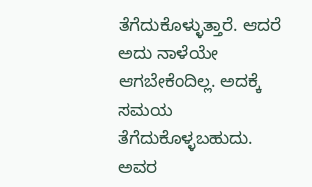ತೆಗೆದುಕೊಳ್ಳುತ್ತಾರೆ. ಆದರೆ ಅದು ನಾಳೆಯೇ ಆಗಬೇಕೆಂದಿಲ್ಲ. ಅದಕ್ಕೆ ಸಮಯ ತೆಗೆದುಕೊಳ್ಳಬಹುದು. ಅವರ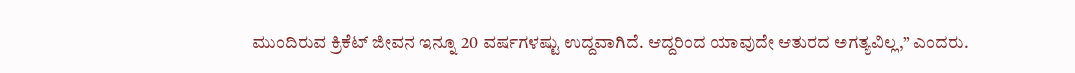ಮುಂದಿರುವ ಕ್ರಿಕೆಟ್ ಜೀವನ ಇನ್ನೂ 20 ವರ್ಷಗಳಷ್ಟು ಉದ್ದವಾಗಿದೆ. ಆದ್ದರಿಂದ ಯಾವುದೇ ಆತುರದ ಅಗತ್ಯವಿಲ್ಲ,” ಎಂದರು.